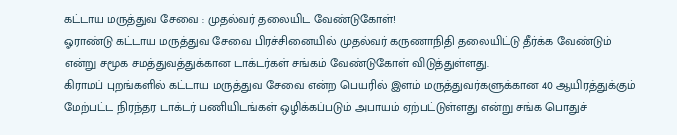கட்டாய மருத்துவ சேவை : முதல்வர் தலையிட வேண்டுகோள்!
ஓராண்டு கட்டாய மருத்துவ சேவை பிரச்சினையில் முதல்வர் கருணாநிதி தலையிட்டு தீர்க்க வேண்டும் என்று சமூக சமத்துவத்துக்கான டாக்டர்கள் சங்கம் வேண்டுகோள் விடுத்துள்ளது.
கிராமப் புறங்களில் கட்டாய மருத்துவ சேவை என்ற பெயரில் இளம் மருத்துவர்களுக்கான 40 ஆயிரத்துக்கும் மேற்பட்ட நிரந்தர டாக்டர் பணியிடங்கள் ஒழிக்கப்படும் அபாயம் ஏற்பட்டுள்ளது என்று சங்க பொதுச்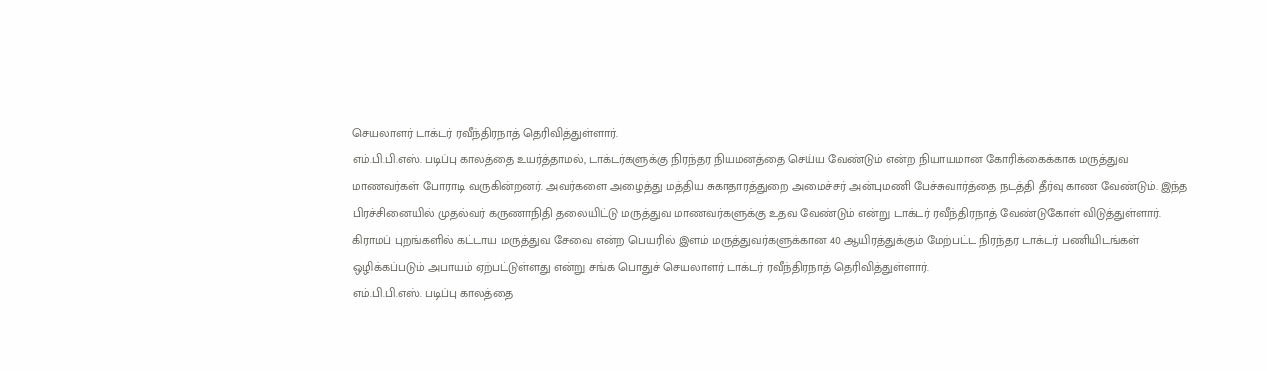செயலாளர் டாக்டர் ரவீந்திரநாத் தெரிவித்துள்ளார்.
எம்.பி.பி.எஸ். படிப்பு காலத்தை உயர்த்தாமல், டாக்டர்களுக்கு நிரந்தர நியமனத்தை செய்ய வேண்டும் என்ற நியாயமான கோரிக்கைக்காக மருத்துவ மாணவர்கள் போராடி வருகின்றனர். அவர்களை அழைத்து மத்திய சுகாதாரத்துறை அமைச்சர் அன்புமணி பேச்சுவார்த்தை நடத்தி தீர்வு காண வேண்டும். இந்த பிரச்சினையில் முதல்வர் கருணாநிதி தலையிட்டு மருத்துவ மாணவர்களுக்கு உதவ வேண்டும் என்று டாக்டர் ரவீந்திரநாத் வேண்டுகோள் விடுத்துள்ளார்.
கிராமப் புறங்களில் கட்டாய மருத்துவ சேவை என்ற பெயரில் இளம் மருத்துவர்களுக்கான 40 ஆயிரத்துக்கும் மேற்பட்ட நிரந்தர டாக்டர் பணியிடங்கள் ஒழிக்கப்படும் அபாயம் ஏற்பட்டுள்ளது என்று சங்க பொதுச் செயலாளர் டாக்டர் ரவீந்திரநாத் தெரிவித்துள்ளார்.
எம்.பி.பி.எஸ். படிப்பு காலத்தை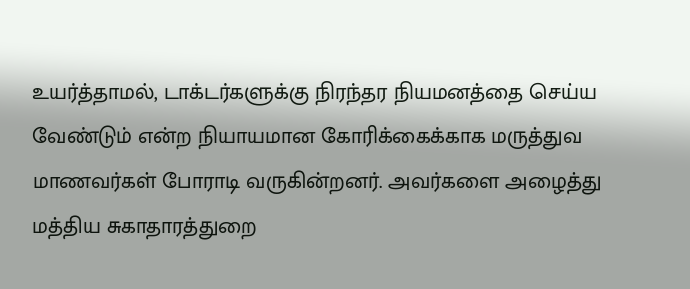உயர்த்தாமல், டாக்டர்களுக்கு நிரந்தர நியமனத்தை செய்ய வேண்டும் என்ற நியாயமான கோரிக்கைக்காக மருத்துவ மாணவர்கள் போராடி வருகின்றனர். அவர்களை அழைத்து மத்திய சுகாதாரத்துறை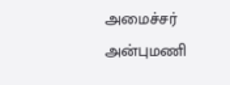அமைச்சர் அன்புமணி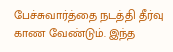பேச்சுவார்த்தை நடத்தி தீர்வு காண வேண்டும். இந்த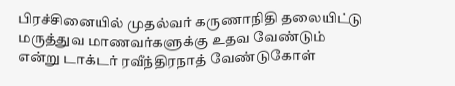பிரச்சினையில் முதல்வர் கருணாநிதி தலையிட்டு மருத்துவ மாணவர்களுக்கு உதவ வேண்டும் என்று டாக்டர் ரவீந்திரநாத் வேண்டுகோள்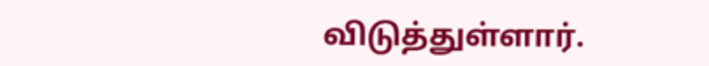விடுத்துள்ளார்.